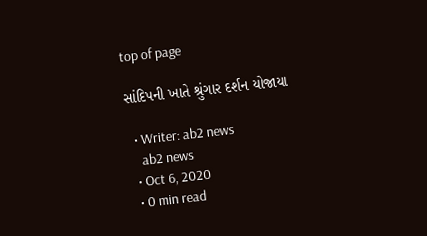top of page

સાંદિપની ખાતે શ્રુંગાર દર્શન યોજાયા

  • Writer: ab2 news
    ab2 news
  • Oct 6, 2020
  • 0 min read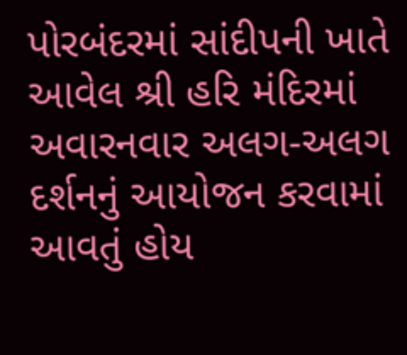પોરબંદરમાં સાંદીપની ખાતે આવેલ શ્રી હરિ મંદિરમાં અવારનવાર અલગ-અલગ દર્શનનું આયોજન કરવામાં આવતું હોય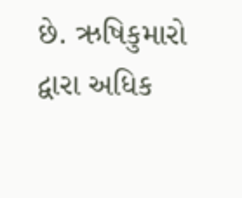છે. ઋષિકુમારો દ્વારા અધિક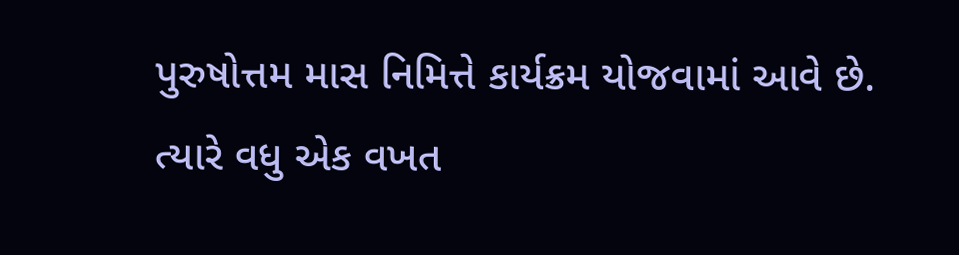પુરુષોત્તમ માસ નિમિત્તે કાર્યક્રમ યોજવામાં આવે છે. ત્યારે વધુ એક વખત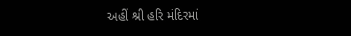અહીં શ્રી હરિ મંદિરમાં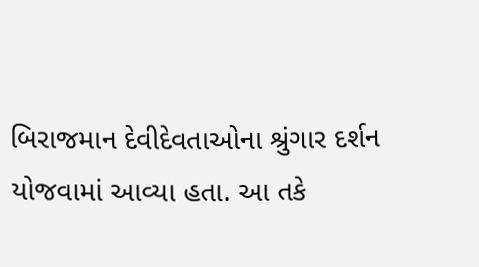બિરાજમાન દેવીદેવતાઓના શ્રુંગાર દર્શન યોજવામાં આવ્યા હતા. આ તકે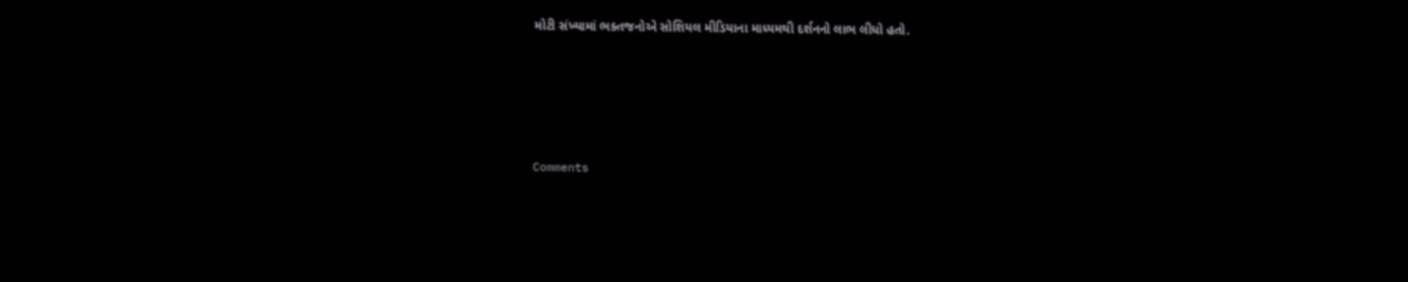મોટી સંખ્યામાં ભક્તજનોએ સોશિયલ મીડિયાના માધ્યમથી દર્શનનો લાભ લીધો હતો.





Comments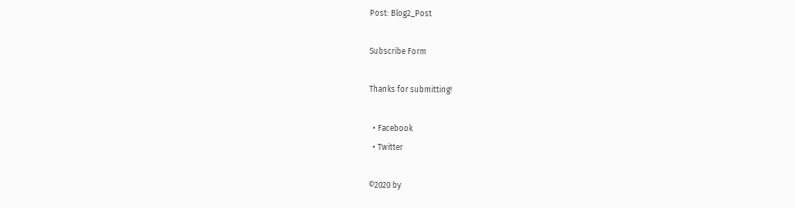Post: Blog2_Post

Subscribe Form

Thanks for submitting!

  • Facebook
  • Twitter

©2020 by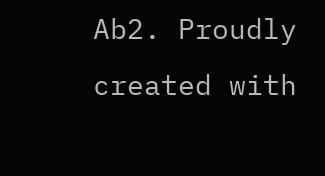Ab2. Proudly created with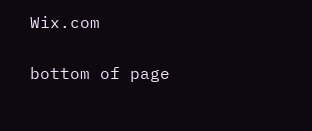Wix.com

bottom of page